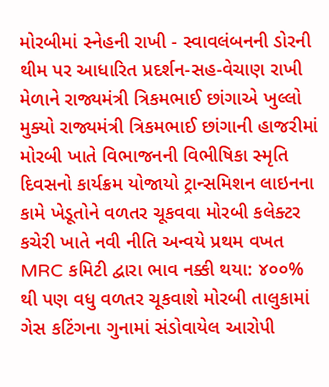મોરબીમાં સ્નેહની રાખી - સ્વાવલંબનની ડોરની થીમ પર આધારિત પ્રદર્શન-સહ-વેચાણ રાખી મેળાને રાજ્યમંત્રી ત્રિકમભાઈ છાંગાએ ખુલ્લો મુક્યો રાજ્યમંત્રી ત્રિકમભાઈ છાંગાની હાજરીમાં મોરબી ખાતે વિભાજનની વિભીષિકા સ્મૃતિ દિવસનો કાર્યક્રમ યોજાયો ટ્રાન્સમિશન લાઇનના કામે ખેડૂતોને વળતર ચૂકવવા મોરબી કલેક્ટર કચેરી ખાતે નવી નીતિ અન્વયે પ્રથમ વખત MRC કમિટી દ્વારા ભાવ નક્કી થયા: ૪૦૦% થી પણ વધુ વળતર ચૂકવાશે મોરબી તાલુકામાં ગેસ કટિંગના ગુનામાં સંડોવાયેલ આરોપી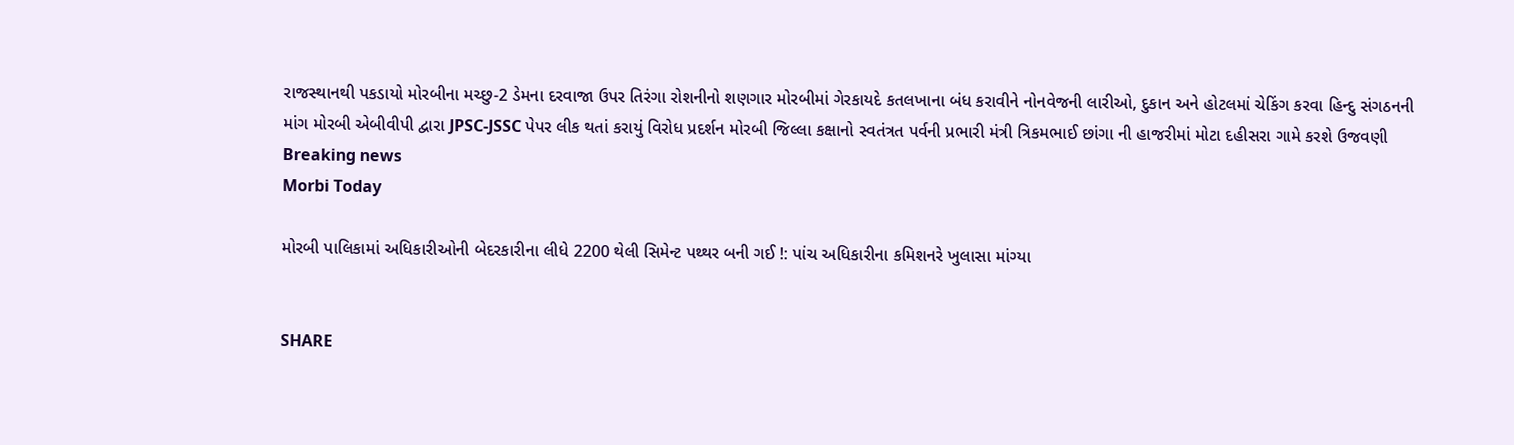રાજસ્થાનથી પકડાયો મોરબીના મચ્છુ-2 ડેમના દરવાજા ઉપર તિરંગા રોશનીનો શણગાર મોરબીમાં ગેરકાયદે કતલખાના બંધ કરાવીને નોનવેજની લારીઓ, દુકાન અને હોટલમાં ચેકિંગ કરવા હિન્દુ સંગઠનની માંગ મોરબી એબીવીપી દ્વારા JPSC-JSSC પેપર લીક થતાં કરાયું વિરોધ પ્રદર્શન મોરબી જિલ્લા કક્ષાનો સ્વતંત્રત પર્વની પ્રભારી મંત્રી ત્રિકમભાઈ છાંગા ની હાજરીમાં મોટા દહીસરા ગામે કરશે ઉજવણી
Breaking news
Morbi Today

મોરબી પાલિકામાં અધિકારીઓની બેદરકારીના લીધે 2200 થેલી સિમેન્ટ પથ્થર બની ગઈ !: પાંચ અધિકારીના કમિશનરે ખુલાસા માંગ્યા


SHARE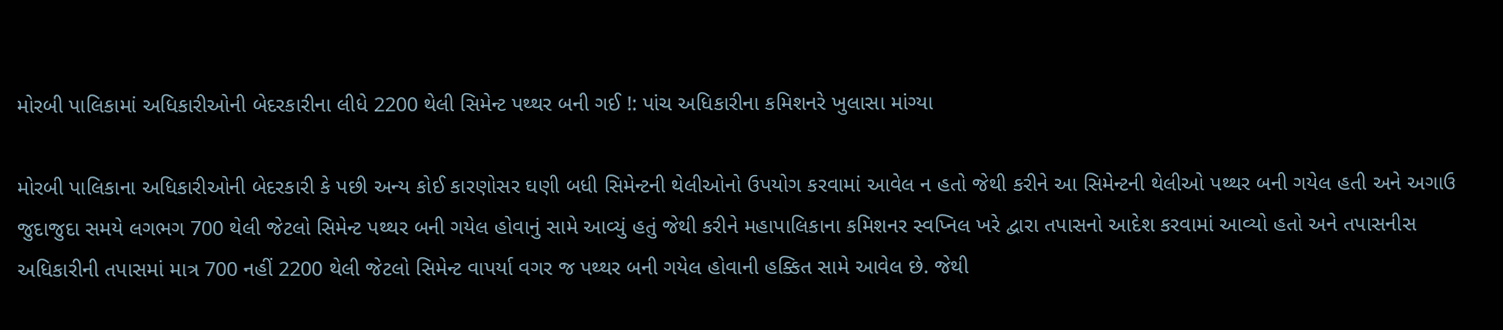મોરબી પાલિકામાં અધિકારીઓની બેદરકારીના લીધે 2200 થેલી સિમેન્ટ પથ્થર બની ગઈ !: પાંચ અધિકારીના કમિશનરે ખુલાસા માંગ્યા

મોરબી પાલિકાના અધિકારીઓની બેદરકારી કે પછી અન્ય કોઈ કારણોસર ઘણી બધી સિમેન્ટની થેલીઓનો ઉપયોગ કરવામાં આવેલ ન હતો જેથી કરીને આ સિમેન્ટની થેલીઓ પથ્થર બની ગયેલ હતી અને અગાઉ જુદાજુદા સમયે લગભગ 700 થેલી જેટલો સિમેન્ટ પથ્થર બની ગયેલ હોવાનું સામે આવ્યું હતું જેથી કરીને મહાપાલિકાના કમિશનર સ્વપ્નિલ ખરે દ્વારા તપાસનો આદેશ કરવામાં આવ્યો હતો અને તપાસનીસ અધિકારીની તપાસમાં માત્ર 700 નહીં 2200 થેલી જેટલો સિમેન્ટ વાપર્યા વગર જ પથ્થર બની ગયેલ હોવાની હક્કિત સામે આવેલ છે. જેથી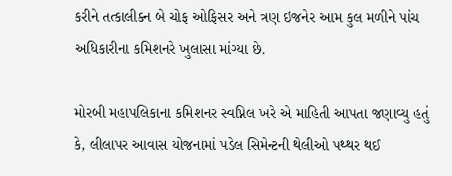કરીને તત્કાલીક્ન બે ચોફ ઓફિસર અને ત્રણ ઇજનેર આમ કુલ મળીને પાંચ અધિકારીના કમિશનરે ખુલાસા માંગ્યા છે.

મોરબી મહાપલિકાના કમિશનર સ્વપ્નિલ ખરે એ માહિતી આપતા જણાવ્યુ હતું કે, લીલાપર આવાસ યોજનામાં પડેલ સિમેન્ટની થેલીઓ પથ્થર થઈ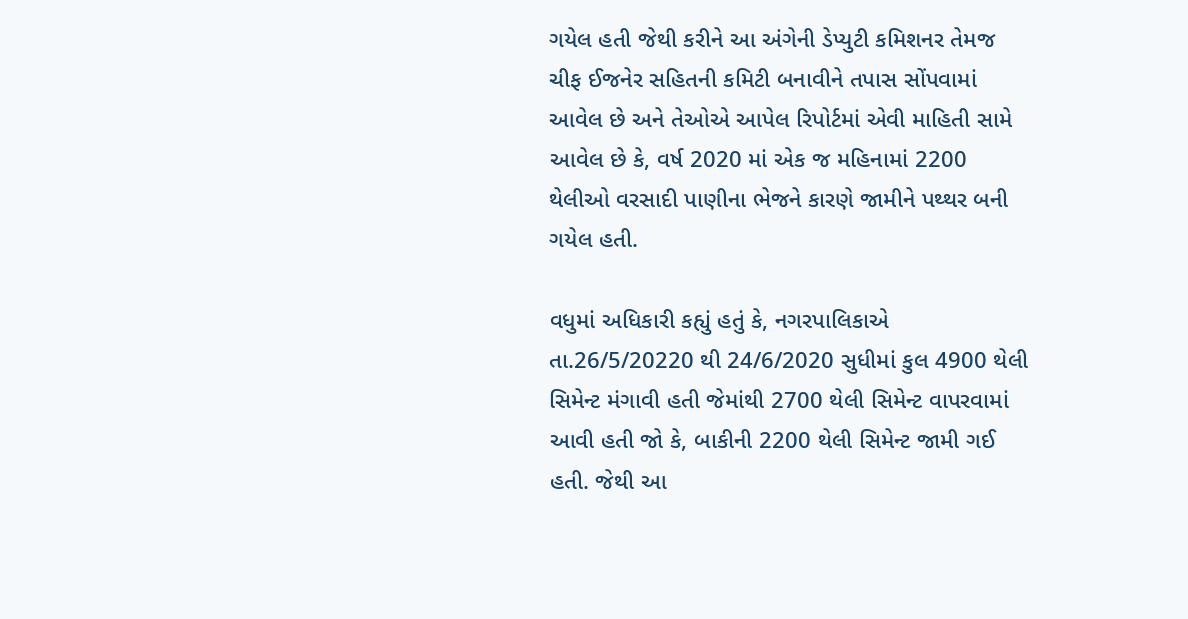ગયેલ હતી જેથી કરીને આ અંગેની ડેપ્યુટી કમિશનર તેમજ ચીફ ઈજનેર સહિતની કમિટી બનાવીને તપાસ સોંપવામાં આવેલ છે અને તેઓએ આપેલ રિપોર્ટમાં એવી માહિતી સામે આવેલ છે કે, વર્ષ 2020 માં એક જ મહિનામાં 2200 થેલીઓ વરસાદી પાણીના ભેજને કારણે જામીને પથ્થર બની ગયેલ હતી.

વધુમાં અધિકારી કહ્યું હતું કે, નગરપાલિકાએ તા.26/5/20220 થી 24/6/2020 સુધીમાં કુલ 4900 થેલી સિમેન્ટ મંગાવી હતી જેમાંથી 2700 થેલી સિમેન્ટ વાપરવામાં આવી હતી જો કે, બાકીની 2200 થેલી સિમેન્ટ જામી ગઈ હતી. જેથી આ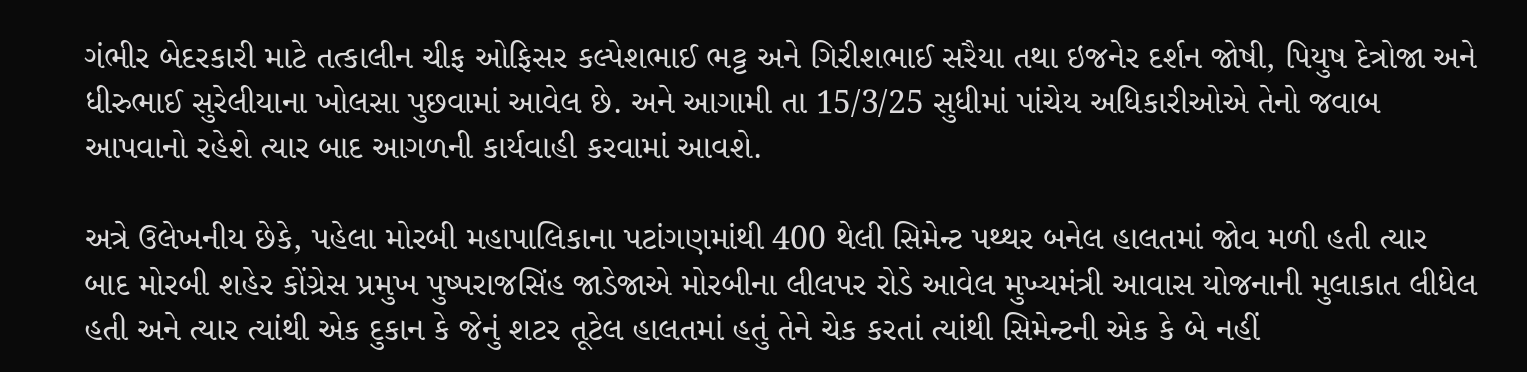ગંભીર બેદરકારી માટે તત્કાલીન ચીફ ઓફિસર કલ્પેશભાઈ ભટ્ટ અને ગિરીશભાઈ સરૈયા તથા ઇજનેર દર્શન જોષી, પિયુષ દેત્રોજા અને ધીરુભાઈ સુરેલીયાના ખોલસા પુછવામાં આવેલ છે. અને આગામી તા 15/3/25 સુધીમાં પાંચેય અધિકારીઓએ તેનો જવાબ આપવાનો રહેશે ત્યાર બાદ આગળની કાર્યવાહી કરવામાં આવશે.

અત્રે ઉલેખનીય છેકે, પહેલા મોરબી મહાપાલિકાના પટાંગણમાંથી 400 થેલી સિમેન્ટ પથ્થર બનેલ હાલતમાં જોવ મળી હતી ત્યાર બાદ મોરબી શહેર કોંગ્રેસ પ્રમુખ પુષ્પરાજસિંહ જાડેજાએ મોરબીના લીલપર રોડે આવેલ મુખ્યમંત્રી આવાસ યોજનાની મુલાકાત લીધેલ હતી અને ત્યાર ત્યાંથી એક દુકાન કે જેનું શટર તૂટેલ હાલતમાં હતું તેને ચેક કરતાં ત્યાંથી સિમેન્ટની એક કે બે નહીં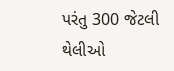પરંતુ 300 જેટલી થેલીઓ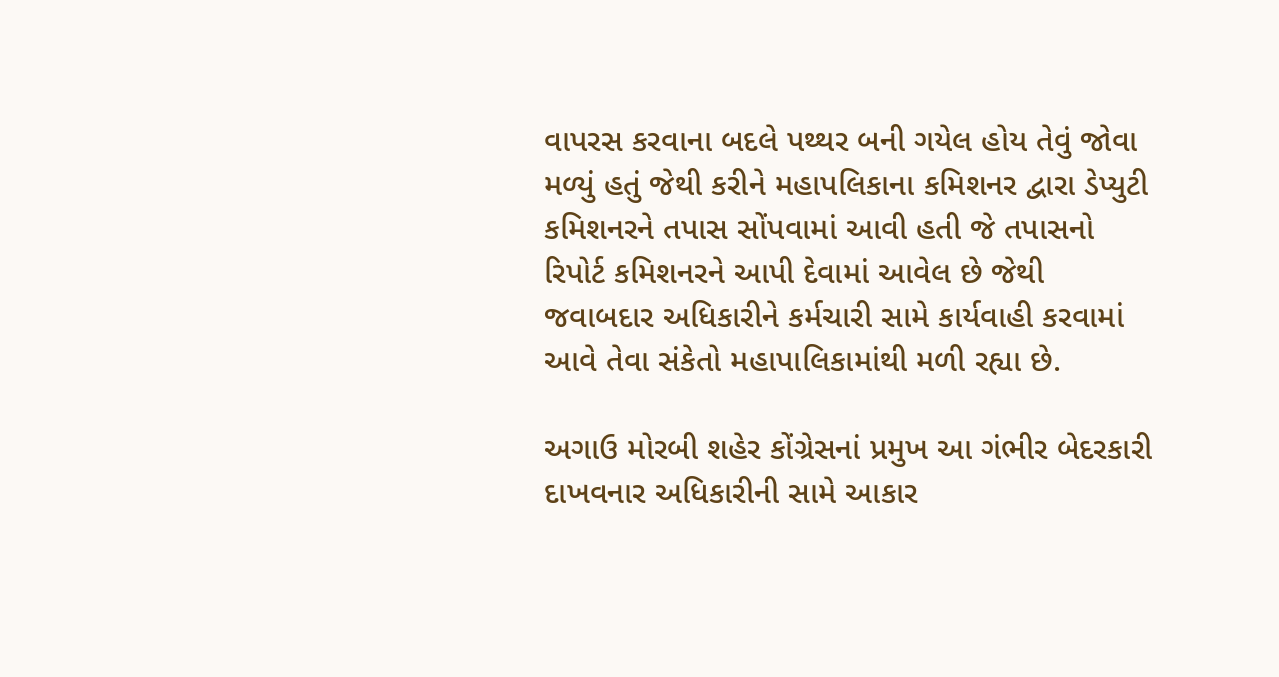વાપરસ કરવાના બદલે પથ્થર બની ગયેલ હોય તેવું જોવા મળ્યું હતું જેથી કરીને મહાપલિકાના કમિશનર દ્વારા ડેપ્યુટી કમિશનરને તપાસ સોંપવામાં આવી હતી જે તપાસનો રિપોર્ટ કમિશનરને આપી દેવામાં આવેલ છે જેથી જવાબદાર અધિકારીને કર્મચારી સામે કાર્યવાહી કરવામાં આવે તેવા સંકેતો મહાપાલિકામાંથી મળી રહ્યા છે.

અગાઉ મોરબી શહેર કોંગ્રેસનાં પ્રમુખ આ ગંભીર બેદરકારી દાખવનાર અધિકારીની સામે આકાર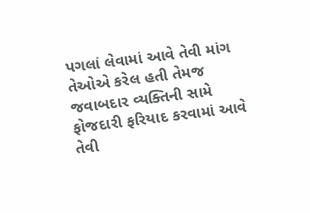પગલાં લેવામાં આવે તેવી માંગ તેઓએ કરેલ હતી તેમજ જવાબદાર વ્યક્તિની સામે ફોજદારી ફરિયાદ કરવામાં આવે તેવી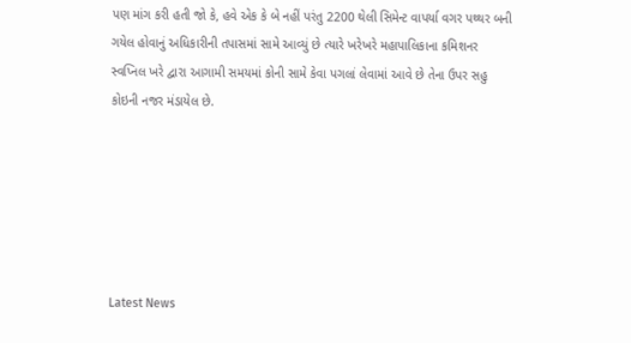પણ માંગ કરી હતી જો કે, હવે એક કે બે નહીં પરંતુ 2200 થેલી સિમેન્ટ વાપર્યા વગર પથ્થર બની ગયેલ હોવાનું અધિકારીની તપાસમાં સામે આવ્યું છે ત્યારે ખરેખરે મહાપાલિકાના કમિશનર સ્વપ્નિલ ખરે દ્વારા આગામી સમયમાં કોની સામે કેવા પગલાં લેવામાં આવે છે તેના ઉપર સહુ કોઇની નજર મંડાયેલ છે.






Latest News